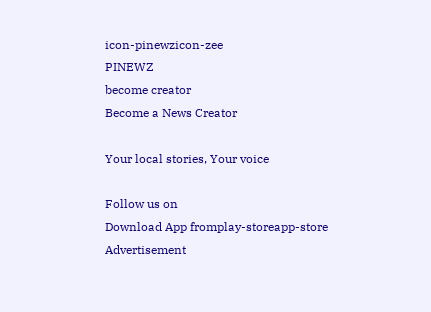icon-pinewzicon-zee
PINEWZ
become creator
Become a News Creator

Your local stories, Your voice

Follow us on
Download App fromplay-storeapp-store
Advertisement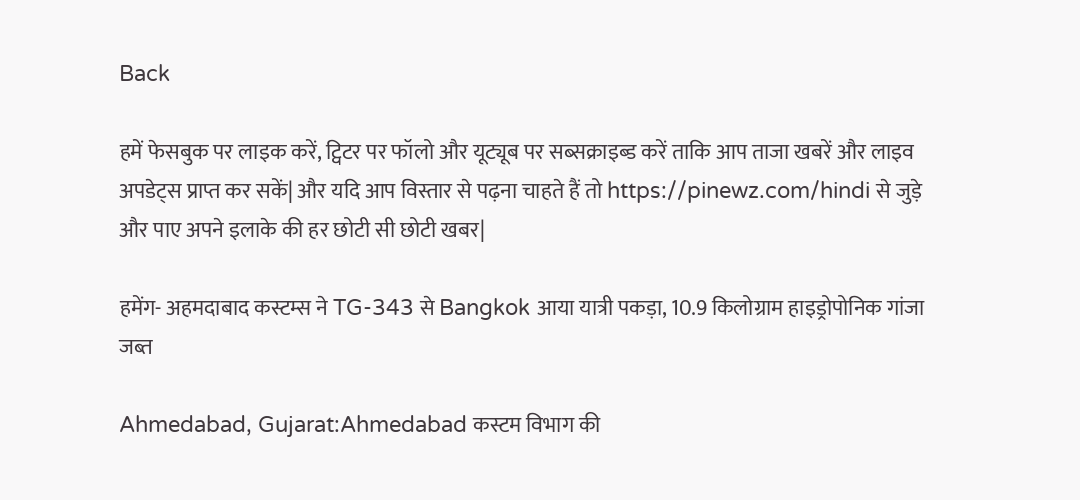Back

हमें फेसबुक पर लाइक करें, ट्विटर पर फॉलो और यूट्यूब पर सब्सक्राइब्ड करें ताकि आप ताजा खबरें और लाइव अपडेट्स प्राप्त कर सकें| और यदि आप विस्तार से पढ़ना चाहते हैं तो https://pinewz.com/hindi से जुड़े और पाए अपने इलाके की हर छोटी सी छोटी खबर|

हमेंग- अहमदाबाद कस्टम्स ने TG-343 से Bangkok आया यात्री पकड़ा, 10.9 किलोग्राम हाइड्रोपोनिक गांजा जब्त

Ahmedabad, Gujarat:Ahmedabad कस्टम विभाग की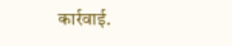कार्रवाई.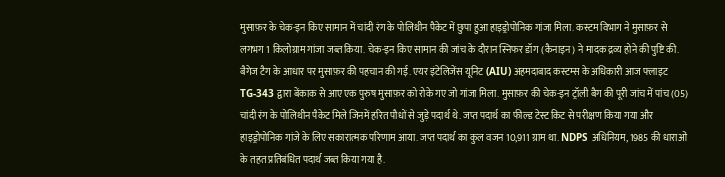मुसाफ़र के चेक-इन किए सामान में चांदी रंग के पोलिथीन पैकेट में छुपा हुआ हाइड्रोपोनिक गांजा मिला. कस्टम विभाग ने मुसाफ़र से लगभग 1 किलोग्राम गांजा जब्त किया. चेक-इन किए सामान की जांच के दौरान स्निफर डॉग (कैनाइन) ने मादक द्रव्य होने की पुष्टि की. बैगेज टैग के आधार पर मुसाफ़र की पहचान की गई. एयर इंटेलिजेंस यूनिट (AIU) अहमदाबाद कस्टम्स के अधिकारी आज फ्लाइट TG-343 द्वारा बेंकाक से आए एक पुरुष मुसाफ़र को रोके गए जो गांजा मिला. मुसाफ़र की चेक-इन ट्रॉली बैग की पूरी जांच में पांच (05) चांदी रंग के पोलिथीन पैकेट मिले जिनमें हरित पौधों से जुड़े पदार्थ थे. जप्त पदार्थ का फील्ड टेस्ट किट से परीक्षण किया गया और हाइड्रोपोनिक गांजे के लिए सकारात्मक परिणाम आया. जप्त पदार्थ का कुल वजन 10,911 ग्राम था. NDPS अधिनियम, 1985 की धाराओं के तहत प्रतिबंधित पदार्थ जब्त किया गया है.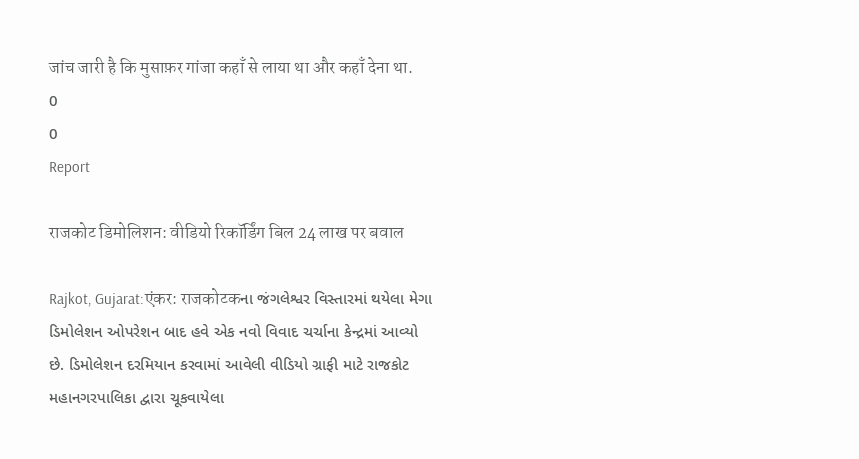जांच जारी है कि मुसाफ़र गांजा कहाँ से लाया था और कहाँ देना था.
0
0
Report

राजकोट डिमोलिशन: वीडियो रिकॉर्डिंग बिल 24 लाख पर बवाल

Rajkot, Gujarat:एंकर: राजकोटकના જંગલેશ્વર વિસ્તારમાં થયેલા મેગા ડિમોલેશન ઓપરેશન બાદ હવે એક નવો વિવાદ ચર્ચાના કેન્દ્રમાં આવ્યો છે. ડિમોલેશન દરમિયાન કરવામાં આવેલી વીડિયો ગ્રાફી માટે રાજકોટ મહાનગરપાલિકા દ્વારા ચૂકવાયેલા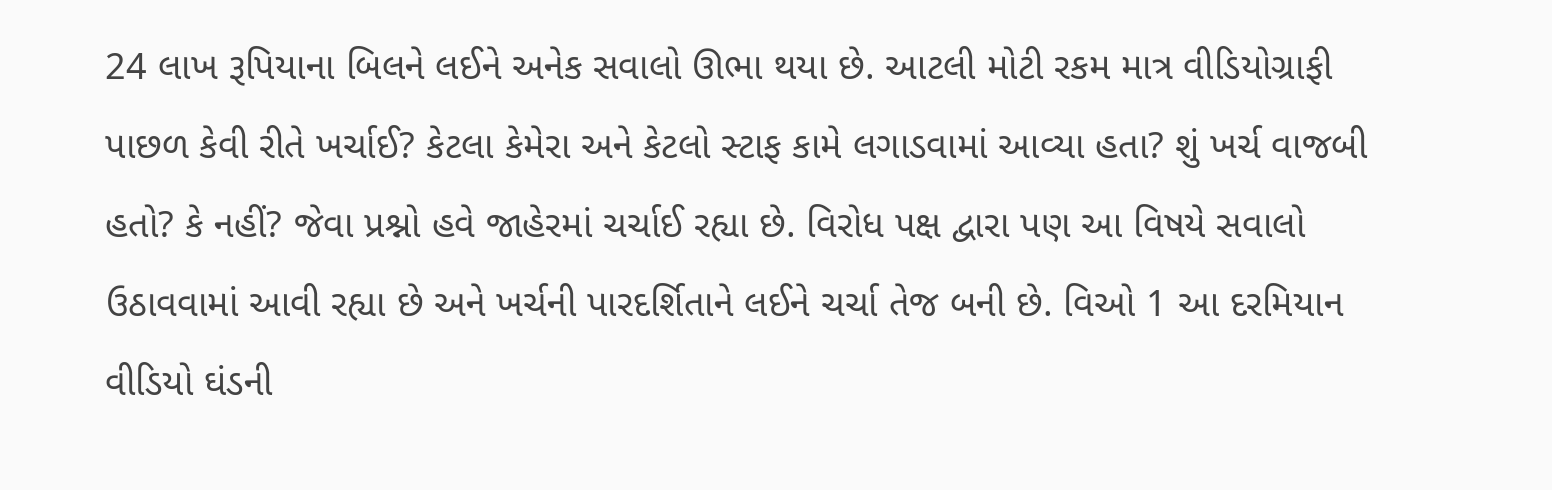24 લાખ રૂપિયાના બિલને લઈને અનેક સવાલો ઊભા થયા છે. આટલી મોટી રકમ માત્ર વીડિયોગ્રાફી પાછળ કેવી રીતે ખર્ચાઈ? કેટલા કેમેરા અને કેટલો સ્ટાફ કામે લગાડવામાં આવ્યા હતા? શું ખર્ચ વાજબી હતો? કે નહીં? જેવા પ્રશ્નો હવે જાહેરમાં ચર્ચાઈ રહ્યા છે. વિરોધ પક્ષ દ્વારા પણ આ વિષયે સવાલો ઉઠાવવામાં આવી રહ્યા છે અને ખર્ચની પારદર્શિતાને લઈને ચર્ચા તેજ બની છે. વિઓ 1 આ દરમિયાન વીડિયો ઘંડની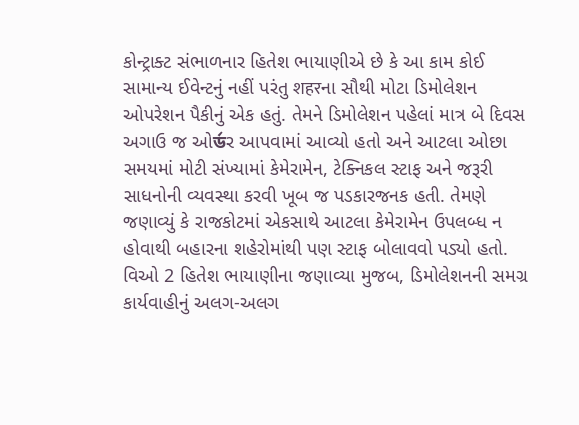કોન્ટ્રાક્ટ સંભાળનાર હિતેશ ભાયાણીએ છે કે આ કામ કોઈ સામાન્ય ઈવેન્ટનું નહીં પરંતુ शहरના સૌથી મોટા ડિમોલેશન ઓપરેશન પૈકીનું એક હતું. તેમને ડિમોલેશન પહેલાં માત્ર બે દિવસ અગાઉ જ ઓর্ডર આપવામાં આવ્યો હતો અને આટલા ઓછા સમયમાં મોટી સંખ્યામાં કેમેરામેન, ટેક્નિકલ સ્ટાફ અને જરૂરી સાધનોની વ્યવસ્થા કરવી ખૂબ જ પડકારજનક હતી. તેમણે જણાવ્યું કે રાજકોટમાં એકસાથે આટલા કેમેરામેન ઉપલબ્ધ ન હોવાથી બહારના શહેરોમાંથી પણ સ્ટાફ બોલાવવો પડ્યો હતો. વિઓ 2 હિતેશ ભાયાણીના જણાવ્યા મુજબ, ડિમોલેશનની સમગ્ર કાર્યવાહીનું અલગ-અલગ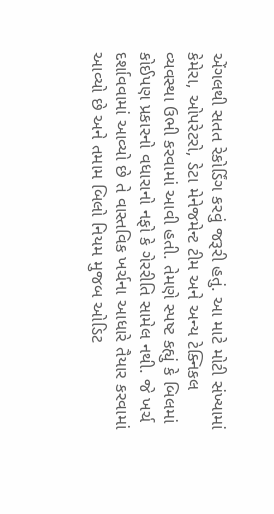એંગલથી સતત રેકોર્ડિંગ કરવું જરૂરી હતું. આ માટે મોટી સંખ્યામાં કેમેરા, ઓપરેટરો, ડેટા મેનેજમેન્ટ ટીમ અને અન્ય ટેક્નિકલ વ્યવસ્થા ઉભી કરવામાં આવી હતી. તેમણે સ્પષ્ટ કહ્યું કે બિલમાં કોઈપણ પ્રકારનો વધારાનો નફો કે ગેરરીતિ સામેલ નથી. જે ખર્ચ દર્શાવવામાં આવ્યો છે તે વાસ્તવિક ખર્ચના આધારે તૈયાર કરવામાં આવ્યો છે અને તમામ બિલો નિયમ મુજબ ઓડિટ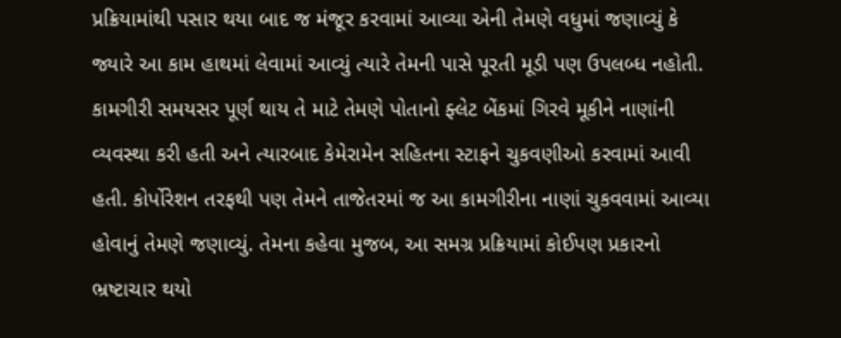પ્રક્રિયામાંથી પસાર થયા બાદ જ મંજૂર કરવામાં આવ્યા એની તેમણે વધુમાં જણાવ્યું કે જ્યારે આ કામ હાથમાં લેવામાં આવ્યું ત્યારે તેમની પાસે પૂરતી મૂડી પણ ઉપલબ્ધ નહોતી. કામગીરી સમયસર પૂર્ણ થાય તે માટે તેમણે પોતાનો ફ્લેટ બેંકમાં ગિરવે મૂકીને નાણાંની વ્યવસ્થા કરી હતી અને ત્યારબાદ કેમેરામેન સહિતના સ્ટાફને ચુકવણીઓ કરવામાં આવી હતી. કોર્પોરેશન તરફથી પણ તેમને તાજેતરમાં જ આ કામગીરીના નાણાં ચુકવવામાં આવ્યા હોવાનું તેમણે જણાવ્યું. તેમના કહેવા મુજબ, આ સમગ્ર પ્રક્રિયામાં કોઈપણ પ્રકારનો ભ્રષ્ટાચાર થયો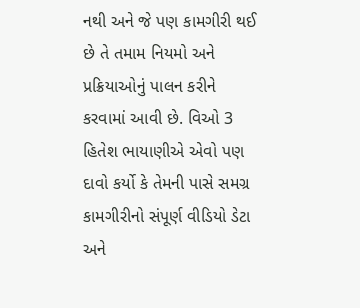નથી અને જે પણ કામગીરી થઈ છે તે તમામ નિયમો અને પ્રક્રિયાઓનું પાલન કરીને કરવામાં આવી છે. વિઓ 3 હિતેશ ભાયાણીએ એવો પણ દાવો કર્યો કે તેમની પાસે સમગ્ર કામગીરીનો સંપૂર્ણ વીડિયો ડેટા અને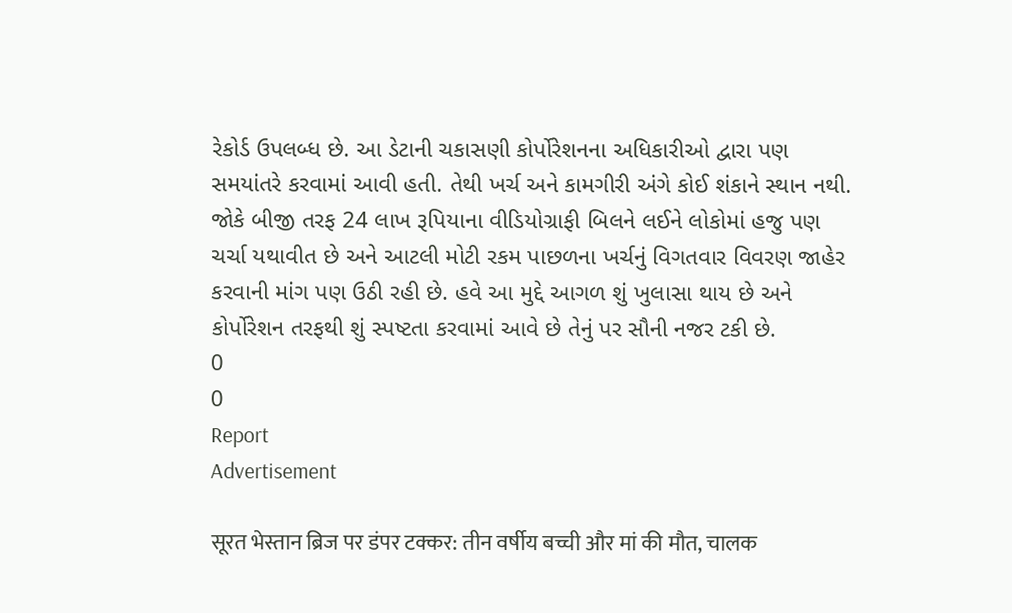રેકોર્ડ ઉપલબ્ધ છે. આ ડેટાની ચકાસણી કોર્પોરેશનના અધિકારીઓ દ્વારા પણ સમયાંતરે કરવામાં આવી હતી. તેથી ખર્ચ અને કામગીરી અંગે કોઈ શંકાને સ્થાન નથી. જોકે બીજી તરફ 24 લાખ રૂપિયાના વીડિયોગ્રાફી બિલને લઈને લોકોમાં હજુ પણ ચર્ચા યથાવીત છે અને આટલી મોટી રકમ પાછળના ખર્ચનું વિગતવાર વિવરણ જાહેર કરવાની માંગ પણ ઉઠી રહી છે. હવે આ મુદ્દે આગળ શું ખુલાસા થાય છે અને કોર્પોરેશન તરફથી શું સ્પષ્ટતા કરવામાં આવે છે તેનું પર સૌની નજર ટકી છે.
0
0
Report
Advertisement

सूरत भेस्तान ब्रिज पर डंपर टक्कर: तीन वर्षीय बच्ची और मां की मौत, चालक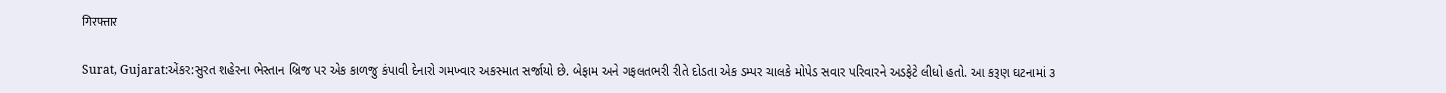गिरफ्तार

Surat, Gujarat:એંકર:સુરત શહેરના ભેસ્તાન બ્રિજ પર એક કાળજુ કંપાવી દેનારો ગમખ્વાર અકસ્માત સર્જાયો છે. બેફામ અને ગફલતભરી રીતે દોડતા એક ડમ્પર ચાલકે મોપેડ સવાર પરિવારને અડફેટે લીધો હતો. આ કરૂણ ઘટનામાં ૩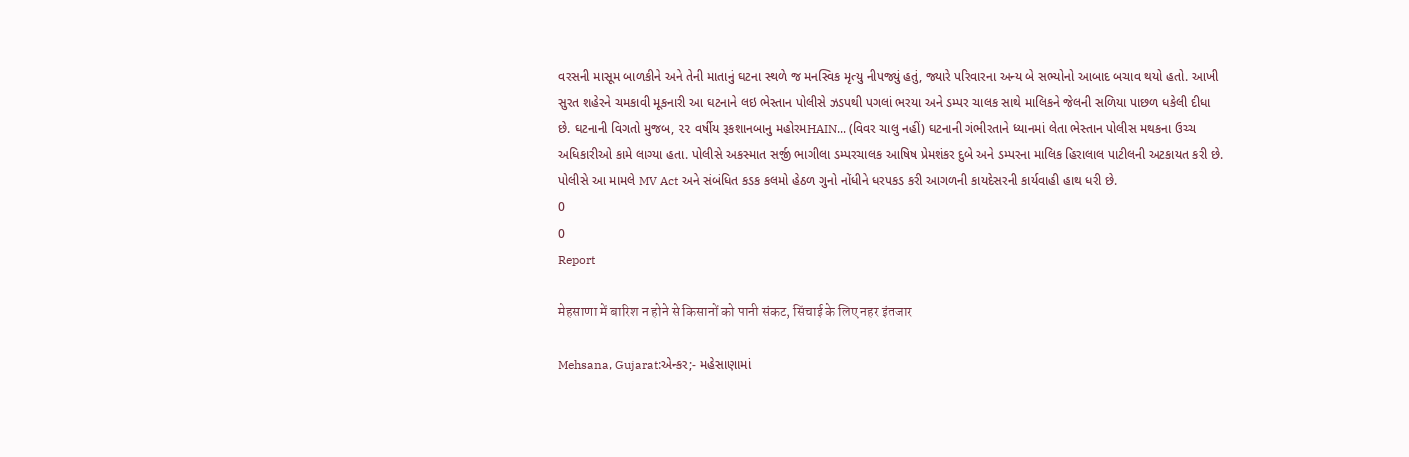વરસની માસૂમ બાળકીને અને તેની માતાનું ઘટના સ્થળે જ મનસ્વિક મૃત્યુ નીપજ્યું હતું, જ્યારે પરિવારના અન્ય બે સભ્યોનો આબાદ બચાવ થયો હતો. આખી સુરત શહેરને ચમકાવી મૂકનારી આ ઘટનાને લઇ ભેસ્તાન પોલીસે ઝડપથી પગલાં ભરયા અને ડમ્પર ચાલક સાથે માલિકને જેલની સળિયા પાછળ ધકેલી દીધા છે. ઘટનાની વિગતો મુજબ, ૨૨ વર્ષીય રૂકશાનબાનુ મહોરમHAIN... (વિવર ચાલુ નહીં) ઘટનાની ગંભીરતાને ધ્યાનમાં લેતા ભેસ્તાન પોલીસ મથકના ઉચ્ચ અધિકારીઓ કામે લાગ્યા હતા. પોલીસે અકસ્માત સર્જી ભાગીલા ડમ્પરચાલક આષિષ પ્રેમશંકર દુબે અને ડમ્પરના માલિક હિરાલાલ પાટીલની અટકાયત કરી છે. પોલીસે આ મામલે MV Act અને સંબંધિત કડક કલમો હેઠળ ગુનો નોંધીને ધરપકડ કરી આગળની કાયદેસરની કાર્યવાહી હાથ ધરી છે.
0
0
Report

मेहसाणा में बारिश न होने से किसानों को पानी संकट, सिंचाई के लिए नहर इंतजार

Mehsana, Gujarat:એન્કર;- મહેસાણામાં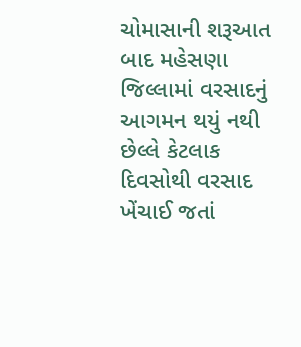ચોમાસાની શરૂઆત બાદ મહેસણા જિલ્લામાં વરસાદનું આગમન થયું નથી છેલ્લે કેટલાક દિવસોથી વરસાદ ખેંચાઈ જતાં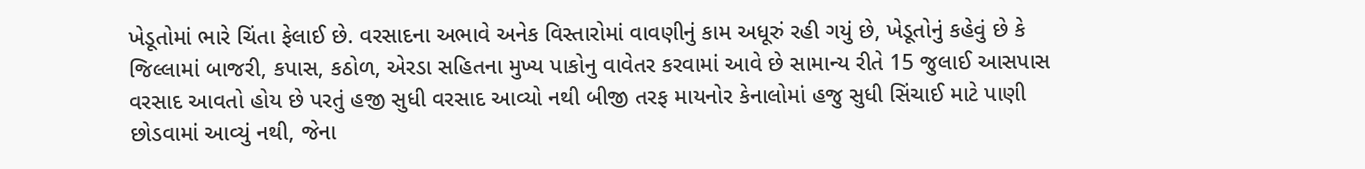ખેડૂતોમાં ભારે ચિંતા ફેલાઈ છે. વરસાદના અભાવે અનેક વિસ્તારોમાં વાવણીનું કામ અધૂરું રહી ગયું છે, ખેડૂતોનું કહેવું છે કે જિલ્લામાં બાજરી, કપાસ, કઠોળ, એરડા સહિતના મુખ્ય પાકોનુ વાવેતર કરવામાં આવે છે સામાન્ય રીતે 15 જુલાઈ આસપાસ વરસાદ આવતો હોય છે પરતું હજી સુધી વરસાદ આવ્યો નથી બીજી તરફ માયનોર કેનાલોમાં હજુ સુધી સિંચાઈ માટે પાણી છોડવામાં આવ્યું નથી, જેના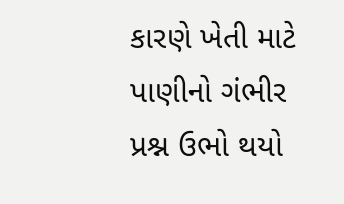કારણે ખેતી માટે પાણીનો ગંભીર પ્રશ્ન ઉભો થયો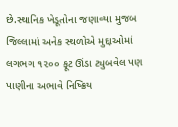છે.સ્થાનિક ખેડૂતોના જણાવ્યા મુજબ જિલ્લામાં અનેક સ્થળોએ મુદ્દાઓમાં લગભગ ૧૨૦૦ ફૂટ ઊંડા ટ્યુબવેલ પણ પાણીના અભાવે નિષ્ક્રિય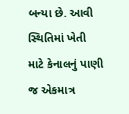બન્યા છે. આવી સ્થિતિમાં ખેતી માટે કેનાલનું પાણી જ એકમાત્ર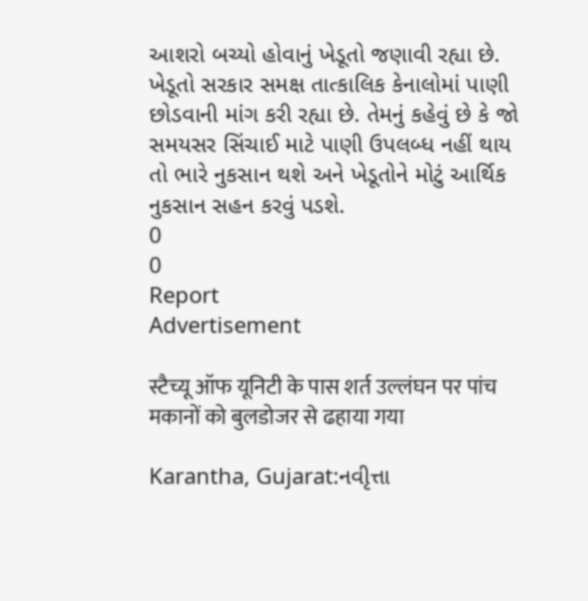આશરો બચ્યો હોવાનું ખેડૂતો જણાવી રહ્યા છે. ખેડૂતો સરકાર સમક્ષ તાત્કાલિક કેનાલોમાં પાણી છોડવાની માંગ કરી રહ્યા છે. તેમનું કહેવું છે કે જો સમયસર સિંચાઈ માટે પાણી ઉપલબ્ધ નહીં થાય તો ભારે નુકસાન થશે અને ખેડૂતોને મોટું આર્થિક નુકસાન સહન કરવું પડશે.
0
0
Report
Advertisement

स्टैच्यू ऑफ यूनिटी के पास शर्त उल्लंघन पर पांच मकानों को बुलडोजर से ढहाया गया

Karantha, Gujarat:નવીૃત્તા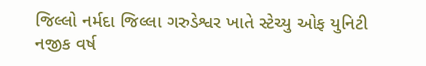જિલ્લો નર્મદા જિલ્લા ગરુડેશ્વર ખાતે સ્ટેચ્યુ ઓફ યુનિટી નજીક વર્ષ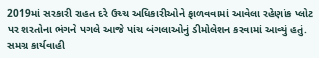2019માં સરકારી રાહત દરે ઉચ્ચ અધિકારીઓને ફાળવવામાં આવેલા રહેણાંક પ્લોટ પર શરતોના ભંગને પગલે આજે પાંચ બંગલાઓનું ડીમોલેશન કરવામાં આવ્યું હતું. સમગ્ર કાર્યવાહી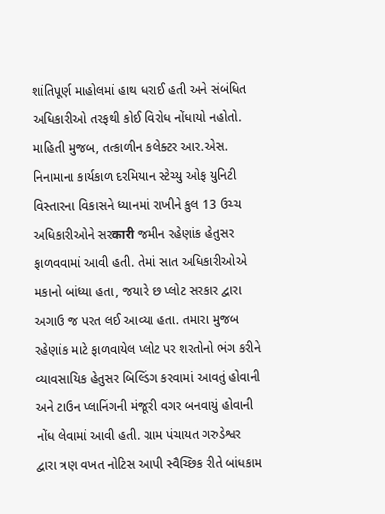શાંતિપૂર્ણ માહોલમાં હાથ ધરાઈ હતી અને સંબંધિત અધિકારીઓ તરફથી કોઈ વિરોધ નોંધાયો નહોતો. માહિતી મુજબ, તત્કાળીન કલેક્ટર આર.એસ. નિનામાના કાર્યકાળ દરમિયાન સ્ટેચ્યુ ઓફ યુનિટી વિસ્તારના વિકાસને ધ્યાનમાં રાખીને કુલ 13 ઉચ્ચ અધિકારીઓને સરकारी જમીન રહેણાંક હેતુસર ફાળવવામાં આવી હતી. તેમાં સાત અધિકારીઓએ મકાનો બાંધ્યા હતા, જયારે છ પ્લોટ સરકાર દ્વારા અગાઉ જ પરત લઈ આવ્યા હતા. તમારા મુજબ રહેણાંક માટે ફાળવાયેલ પ્લોટ પર શરતોનો ભંગ કરીને વ્યાવસાયિક હેતુસર બિલ્ડિંગ કરવામાં આવતું હોવાની અને ટાઉન પ્લાનિંગની મંજૂરી વગર બનવાયું હોવાની નોંધ લેવામાં આવી હતી. ગ્રામ પંચાયત ગરુડેશ્વર દ્વારા ત્રણ વખત નોટિસ આપી સ્વૈચ્છિક રીતે બાંધકામ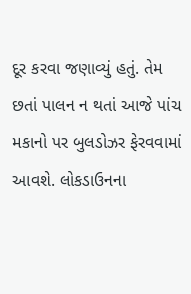દૂર કરવા જણાવ્યું હતું. તેમ છતાં પાલન ન થતાં આજે પાંચ મકાનો પર બુલડોઝર ફેરવવામાં આવશે. લોકડાઉનના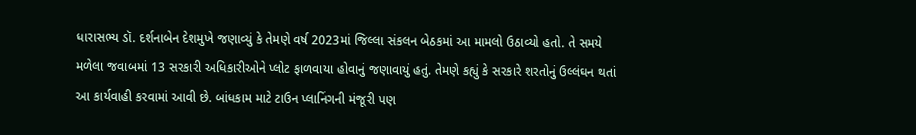ધારાસભ્ય ડૉ. દર્શનાબેન દેશમુખે જણાવ્યું કે તેમણે વર્ષ 2023માં જિલ્લા સંકલન બેઠકમાં આ મામલો ઉઠાવ્યો હતો. તે સમયે મળેલા જવાબમાં 13 સરકારી અધિકારીઓને પ્લોટ ફાળવાયા હોવાનું જણાવાયું હતું. તેમણે કહ્યું કે સરકારે શરતોનું ઉલ્લંઘન થતાં આ કાર્યવાહી કરવામાં આવી છે. બાંધકામ માટે ટાઉન પ્લાનિંગની મંજૂરી પણ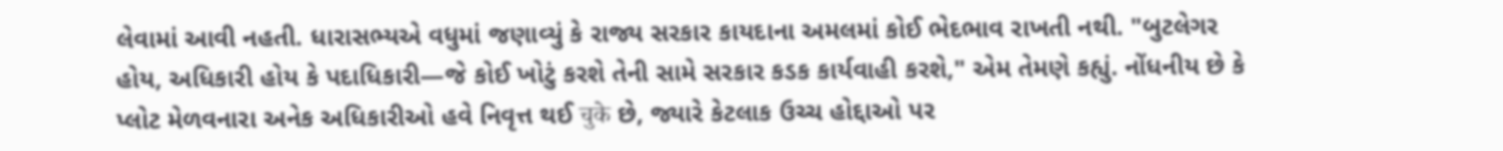લેવામાં આવી નહતી. ધારાસભ્યએ વધુમાં જણાવ્યું કે રાજ્ય સરકાર કાયદાના અમલમાં કોઈ ભેદભાવ રાખતી નથી. "બુટલેગર હોય, અધિકારી હોય કે પદાધિકારી—જે કોઈ ખોટું કરશે તેની સામે સરકાર કડક કાર્યવાહી કરશે," એમ તેમણે કહ્યું. નોંધનીય છે કે પ્લોટ મેળવનારા અનેક અધિકારીઓ હવે નિવૃત્ત થઈ चुके છે, જ્યારે કેટલાક ઉચ્ચ હોદ્દાઓ પર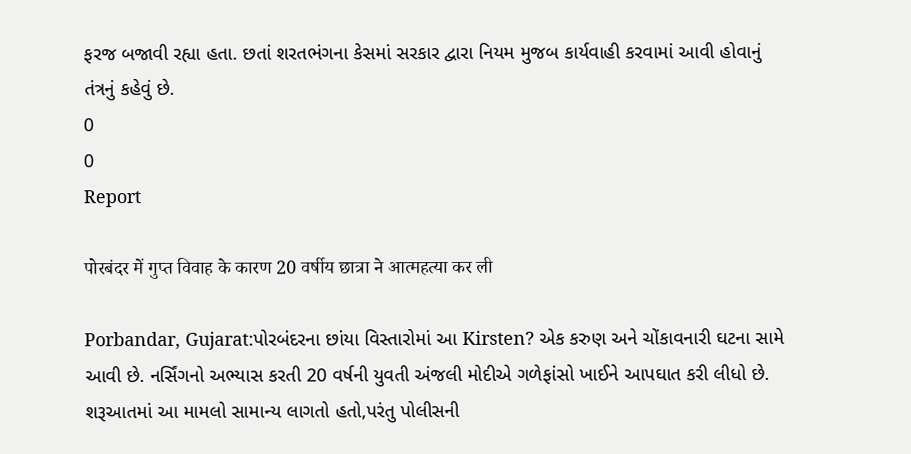ફરજ બજાવી રહ્યા હતા. છતાં શરતભંગના કેસમાં સરકાર દ્વારા નિયમ મુજબ કાર્યવાહી કરવામાં આવી હોવાનું તંત્રનું કહેવું છે.
0
0
Report

पोरबंदर में गुप्त विवाह के कारण 20 वर्षीय छात्रा ने आत्महत्या कर ली

Porbandar, Gujarat:પોરબંદરના છાંયા વિસ્તારોમાં આ Kirsten? એક કરુણ અને ચોંકાવનારી ઘટના સામે આવી છે. નર્સિંગનો અભ્યાસ કરતી 20 વર્ષની યુવતી અંજલી મોદીએ ગળેફાંસો ખાઈને આપઘાત કરી લીધો છે. શરૂઆતમાં આ મામલો સામાન્ય લાગતો હતો,પરંતુ પોલીસની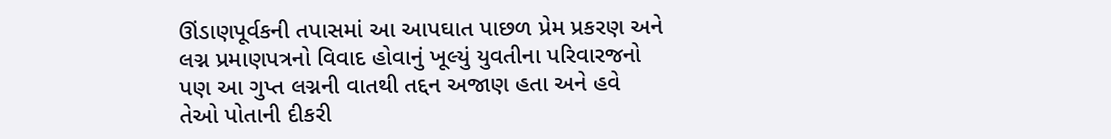ઊંડાણપૂર્વકની તપાસમાં આ આપઘાત પાછળ પ્રેમ પ્રકરણ અને લગ્ન પ્રમાણપત્રનો વિવાદ હોવાનું ખૂલ્યું યુવતીના પરિવારજનો પણ આ ગુપ્ત લગ્નની વાતથી તદ્દન અજાણ હતા અને હવે તેઓ પોતાની દીકરી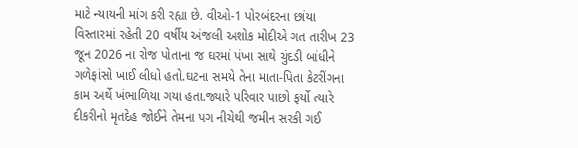માટે ન્યાયની માંગ કરી રહ્યા છે. વીઓ-1 પોરબંદરના છાંયા વિસ્તારમાં રહેતી 20 વર્ષીય અંજલી અશોક મોદીએ ગત તારીખ 23 જૂન 2026 ના રોજ પોતાના જ ઘરમાં પંખા સાથે ચુંદડી બાંધીને ગળેફાંસો ખાઈ લીધો હતો.ઘટના સમયે તેના માતા-પિતા કેટરીંગના કામ અર્થે ખંભાળિયા ગયા હતા.જ્યારે પરિવાર પાછો ફર્યો ત્યારે દીકરીનો મૃતદેહ જોઈને તેમના પગ નીચેથી જમીન સરકી ગઈ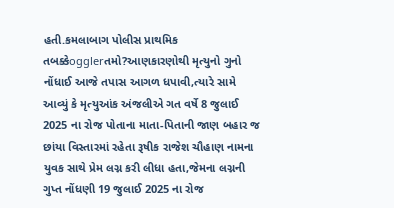હતી.કમલાબાગ પોલીસ પ્રાથમિક તબક્કેogglerતમો?આણકારણોથી મૃત્યુનો ગુનો નોંધાઈ આજે તપાસ આગળ ધપાવી,ત્યારે સામે આવ્યું કે મૃત્યુઆંક અંજલીએ ગત વર્ષે 8 જુલાઈ 2025 ના રોજ પોતાના માતા-પિતાની જાણ બહાર જ છાંયા વિસ્તારમાં રહેતા રૂષીક રાજેશ ચૌહાણ નામના યુવક સાથે પ્રેમ લગ્ન કરી લીધા હતા,જેમના લગ્નની ગુપ્ત નોંધણી 19 જુલાઈ 2025 ના રોજ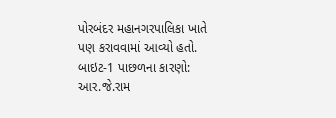પોરબંદર મહાનગરપાલિકા ખાતે પણ કરાવવામાં આવ્યો હતો. બાઇટ-1 પાછળના કારણો: આર.જે.રામ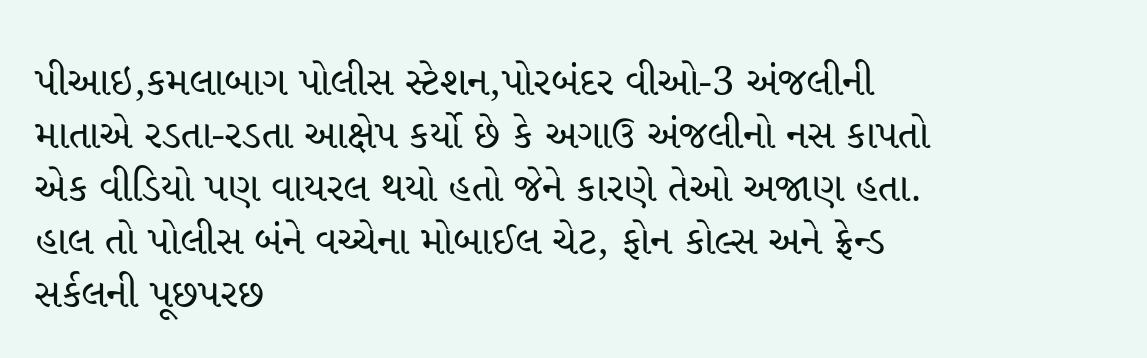પીઆઇ,કમલાબાગ પોલીસ સ્ટેશન,પોરબંદર વીઓ-3 અંજલીની માતાએ રડતા-રડતા આક્ષેપ કર્યો છે કે અગાઉ અંજલીનો નસ કાપતો એક વીડિયો પણ વાયરલ થયો હતો જેને કારણે તેઓ અજાણ હતા. હાલ તો પોલીસ બંને વચ્ચેના મોબાઈલ ચેટ, ફોન કોલ્સ અને ફ્રેન્ડ સર્કલની પૂછપરછ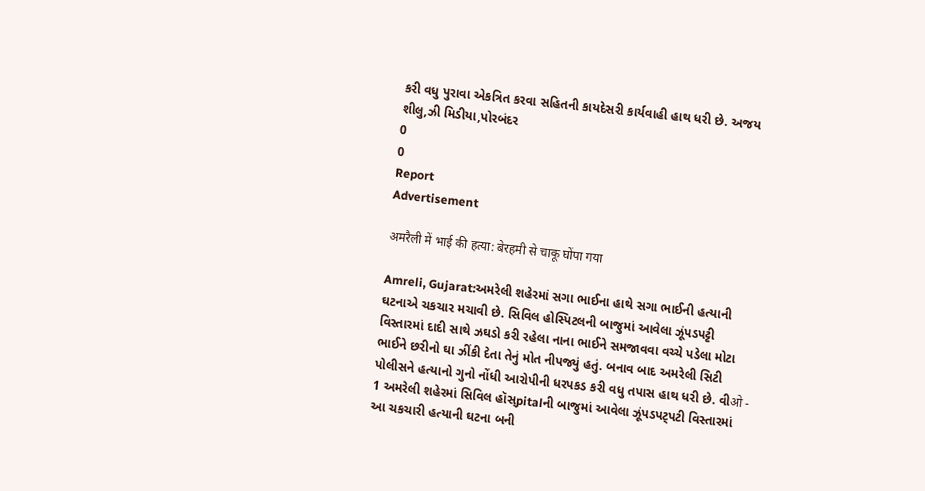કરી વધુ પુરાવા એકત્રિત કરવા સહિતની કાયદેસરી કાર્યવાહી હાથ ધરી છે. અજય શીલુ,ઝી મિડીયા,પોરબંદર
0
0
Report
Advertisement

अमरैली में भाई की हत्या: बेरहमी से चाकू घोंपा गया

Amreli, Gujarat:અમરેલી શહેરમાં સગા ભાઈના હાથે સગા ભાઈની હત્યાની ઘટનાએ ચકચાર મચાવી છે. સિવિલ હોસ્પિટલની બાજુમાં આવેલા ઝૂંપડપટ્ટી વિસ્તારમાં દાદી સાથે ઝઘડો કરી રહેલા નાના ભાઈને સમજાવવા વચ્ચે પડેલા મોટા ભાઈને છરીનો ઘા ઝીંકી દેતા તેનું મોત નીપજ્યું હતું. બનાવ બાદ અમરેલી સિટી પોલીસને હત્યાનો ગુનો નોંધી આરોપીની ધરપકડ કરી વધુ તપાસ હાથ ધરી છે. વીओ - 1 અમરેલી શહેરમાં સિવિલ હૉસ્pitalની બાજુમાં આવેલા ઝૂંપડપટ્પટી વિસ્તારમાં આ ચકચારી હત્યાની ઘટના બની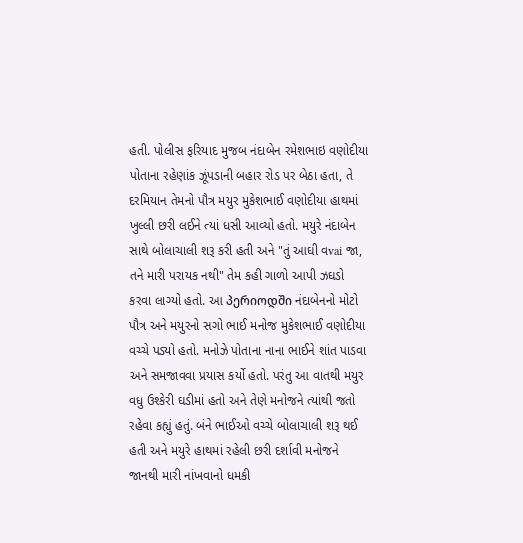હતી. પોલીસ ફરિયાદ મુજબ નંદાબેન રમેશભાઇ વણોદીયા પોતાના રહેણાંક ઝૂંપડાની બહાર રોડ પર બેઠા હતા, તે દરમિયાન તેમનો પૌત્ર મયુર મુકેશભાઈ વણોદીયા હાથમાં ખુલ્લી છરી લઈને ત્યાં ધસી આવ્યો હતો. મયુરે નંદાબેન સાથે બોલાચાલી શરૂ કરી હતી અને "તું આઘી વvai જા, તને મારી પરાયક નથી" તેમ કહી ગાળો આપી ઝઘડો કરવા લાગ્યો હતો. આ პერიოდში નંદાબેનનો મોટો પૌત્ર અને મયુરનો સગો ભાઈ મનોજ મુકેશભાઈ વણોદીયા વચ્ચે પડ્યો હતો. મનોઝે પોતાના નાના ભાઈને શાંત પાડવા અને સમજાવવા પ્રયાસ કર્યો હતો. પરંતુ આ વાતથી મયુર વધુ ઉશ્કેરી ઘડીમાં હતો અને તેણે મનોજને ત્યાંથી જતો રહેવા કહ્યું હતું. બંને ભાઈઓ વચ્ચે બોલાચાલી શરૂ થઈ હતી અને મયુરે હાથમાં રહેલી છરી દર્શાવી મનોજને જાનથી મારી નાંખવાનો ધમકી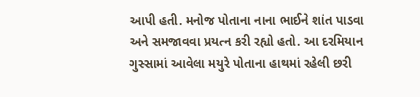આપી હતી. મનોજ પોતાના નાના ભાઈને શાંત પાડવા અને સમજાવવા પ્રયત્ન કરી રહ્યો હતો. આ દરમિયાન ગુસ્સામાં આવેલા મયુરે પોતાના હાથમાં રહેલી છરી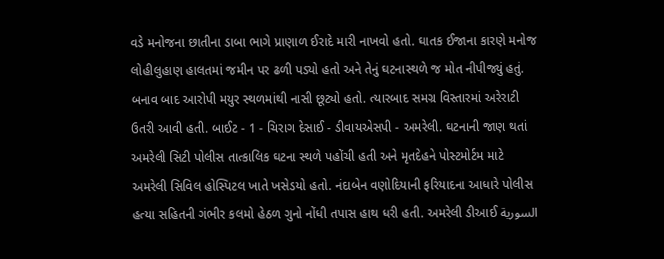વડે મનોજના છાતીના ડાબા ભાગે પ્રાણાળ ઈરાદે મારી નાખવો હતો. ઘાતક ઈજાના કારણે મનોજ લોહીલુહાણ હાલતમાં જમીન પર ઢળી પડ્યો હતો અને તેનું ઘટનાસ્થળે જ મોત નીપીજ્યું હતું. બનાવ બાદ આરોપી મયુર સ્થળમાંથી નાસી છૂટ્યો હતો. ત્યારબાદ સમગ્ર વિસ્તારમાં અરેરાટી ઉતરી આવી હતી. બાઈટ - 1 - ચિરાગ દેસાઈ - ડીવાયએસપી - અમરેલી. ઘટનાની જાણ થતાં અમરેલી સિટી પોલીસ તાત્કાલિક ઘટના સ્થળે પહોંચી હતી અને મૃતદેહને પોસ્ટમોર્ટમ માટે અમરેલી સિવિલ હોસ્પિટલ ખાતે ખસેડયો હતો. નંદાબેન વણોદિયાની ફરિયાદના આધારે પોલીસ હત્યા સહિતની ગંભીર કલમો હેઠળ ગુનો નોંધી તપાસ હાથ ધરી હતી. અમરેલી ડીઆઈ السورية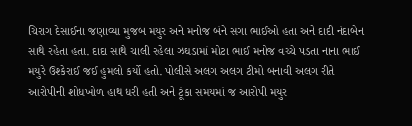ચિરાગ દેસાઈના જણાવ્યા મુજબ મયુર અને મનોજ બંને સગા ભાઈઓ હતા અને દાદી નંદાબેન સાથે રહેતા હતા. દાદા સાથે ચાલી રહેલા ઝઘડામાં મોટા ભાઈ મનોજ વચ્ચે પડતા નાના ભાઈ મયુરે ઉશ્કેરાઈ જઈ હુમલો કર્યો હતો. પોલીસે અલગ અલગ ટીમો બનાવી અલગ રીતે આરોપીની શોધખોળ હાથ ધરી હતી અને ટૂંકા સમયમાં જ આરોપી મયુર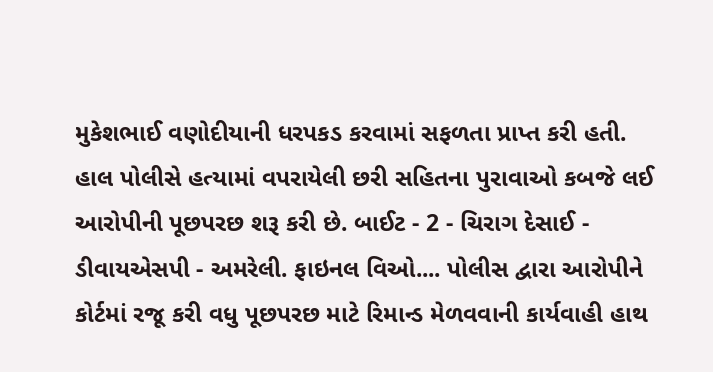મુકેશભાઈ વણોદીયાની ધરપકડ કરવામાં સફળતા પ્રાપ્ત કરી હતી. હાલ પોલીસે હત્યામાં વપરાયેલી છરી સહિતના પુરાવાઓ કબજે લઈ આરોપીની પૂછપરછ શરૂ કરી છે. બાઈટ - 2 - ચિરાગ દેસાઈ - ડીવાયએસપી - અમરેલી. ફાઇનલ વિઓ.... પોલીસ દ્વારા આરોપીને કોર્ટમાં રજૂ કરી વધુ પૂછપરછ માટે રિમાન્ડ મેળવવાની કાર્યવાહી હાથ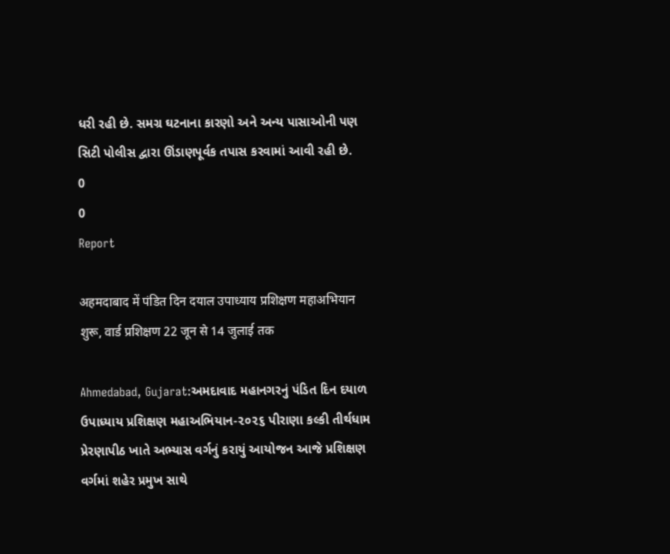ધરી રહી છે. સમગ્ર ઘટનાના કારણો અને અન્ય પાસાઓની પણ સિટી પોલીસ દ્વારા ઊંડાણપૂર્વક તપાસ કરવામાં આવી રહી છે.
0
0
Report

अहमदाबाद में पंडित दिन दयाल उपाध्याय प्रशिक्षण महाअभियान शुरू, वार्ड प्रशिक्षण 22 जून से 14 जुलाई तक

Ahmedabad, Gujarat:અમદાવાદ મહાનગરનું પંડિત દિન દયાળ ઉપાધ્યાય પ્રશિક્ષણ મહાઅભિયાન-૨૦૨૬ પીરાણા કલ્કી તીર્થધામ પ્રેરણાપીઠ ખાતે અભ્યાસ વર્ગનું કરાયું આયોજન આજે પ્રશિક્ષણ વર્ગમાં શહેર પ્રમુખ સાથે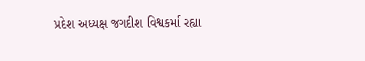પ્રદેશ અધ્યક્ષ જગદીશ વિશ્વકર્મા રહ્યા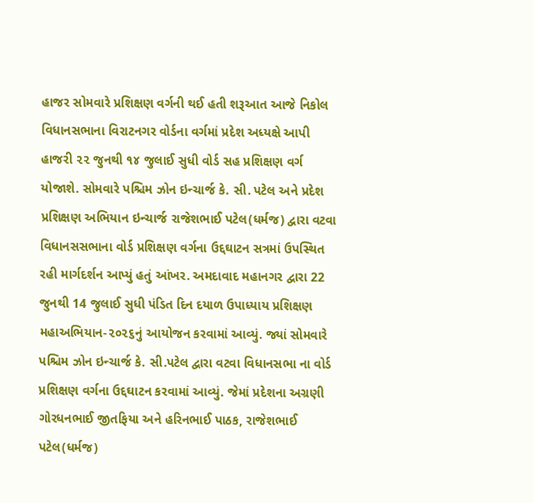હાજર સોમવારે પ્રશિક્ષણ વર્ગની થઈ હતી શરૂઆત આજે નિકોલ વિધાનસભાના વિરાટનગર વોર્ડના વર્ગમાં પ્રદેશ અધ્યક્ષે આપી હાજરી ૨૨ જુનથી ૧૪ જુલાઈ સુધી વોર્ડ સહ પ્રશિક્ષણ વર્ગ યોજાશે. સોમવારે પશ્ચિમ ઝોન ઇન્ચાર્જ કે. સી. પટેલ અને પ્રદેશ પ્રશિક્ષણ અભિયાન ઇન્ચાર્જ રાજેશભાઈ પટેલ(ધર્મજ) દ્વારા વટવા વિધાનસસભાના વોર્ડ પ્રશિક્ષણ વર્ગના ઉદ્દઘાટન સત્રમાં ઉપસ્થિત રહી માર્ગદર્શન આપ્યું હતું આંખર. અમદાવાદ મહાનગર દ્વારા 22 જુનથી 14 જુલાઈ સુધી પંડિત દિન દયાળ ઉપાધ્યાય પ્રશિક્ષણ મહાઅભિયાન-૨૦૨૬નું આયોજન કરવામાં આવ્યું. જ્યાં સોમવારે પશ્ચિમ ઝોન ઇન્ચાર્જ કે. સી.પટેલ દ્વારા વટવા વિધાનસભા ના વોર્ડ પ્રશિક્ષણ વર્ગના ઉદ્દઘાટન કરવામાં આવ્યું. જેમાં પ્રદેશના અગ્રણી ગોરધનભાઈ જીતફિયા અને હરિનભાઈ પાઠક, રાજેશભાઈ પટેલ(ધર્મજ)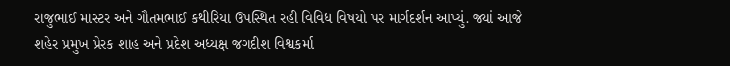રાજુભાઈ માસ્ટર અને ગૌતમભાઈ કથીરિયા ઉપસ્થિત રહી વિવિધ વિષયો પર માર્ગદર્શન આપ્યું. જ્યાં આજે શહેર પ્રમુખ પ્રેરક શાહ અને પ્રદેશ અધ્યક્ષ જગદીશ વિશ્વકર્મા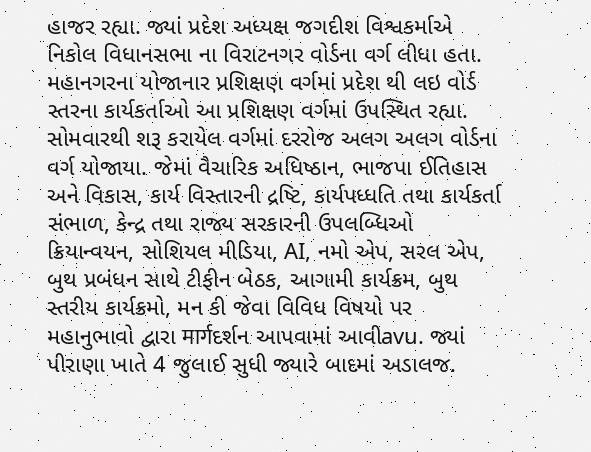હાજર રહ્યા. જ્યાં પ્રદેશ અધ્યક્ષ જગદીશ વિશ્વકર્માએ નિકોલ વિધાનસભા ના વિરાટનગર વોર્ડના વર્ગ લીધા હતા. મહાનગરના યોજાનાર પ્રશિક્ષણ વર્ગમાં પ્રદેશ થી લઇ વોર્ડ સ્તરના કાર્યકર્તાઓ આ પ્રશિક્ષણ વર્ગમાં ઉપસ્થિત રહ્યા. સોમવારથી શરૂ કરાયેલ વર્ગમાં દરરોજ અલગ અલગ વોર્ડના વર્ગ યોજાયા. જેમાં વૈચારિક અધિષ્ઠાન, ભાજપા ઈતિહાસ અને વિકાસ, કાર્ય વિસ્તારની દ્રષ્ટિ, કાર્યપધ્ધતિ તથા કાર્યકર્તા સંભાળ, કેન્દ્ર તથા રાજ્ય સરકારની ઉપલબ્ધિઓ ક્રિયાન્વયન, સોશિયલ મીડિયા, AI, નમો એપ, સરલ એપ, બુથ પ્રબંધન સાથે ટીફીન બેઠક, આગામી કાર્યક્રમ, બુથ સ્તરીય કાર્યક્રમો, મન કી જેવા વિવિધ વિષયો પર મહાનુભાવો દ્વારા मार्गદર્શન આપવામાં આવીavu. જ્યાં પીરાણા ખાતે 4 જુલાઈ સુધી જ્યારે બાદમાં અડાલજ.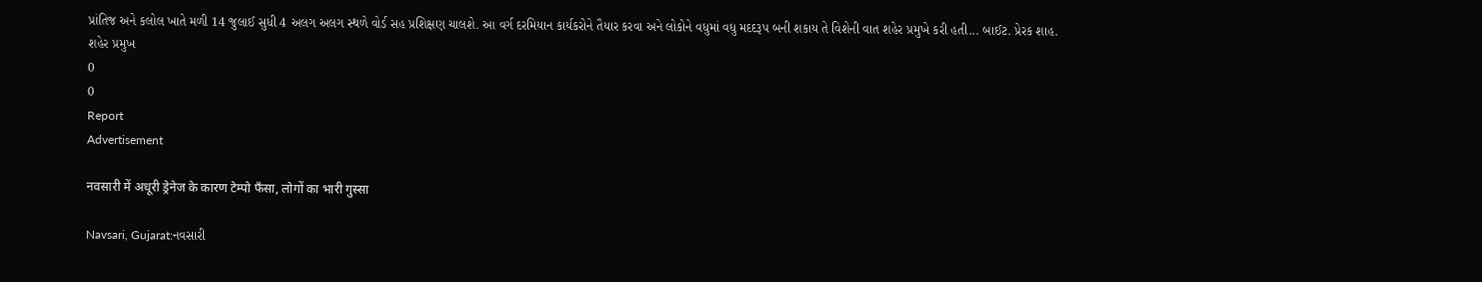પ્રાંતિજ અને કલોલ ખાતે મળી 14 જુલાઈ સુધી 4 અલગ અલગ સ્થળે વોર્ડ સહ પ્રશિક્ષણ ચાલશે. આ વર્ગ દરમિયાન કાર્યકરોને તૈયાર કરવા અને લોકોને વધુમાં વધુ મદદરૂપ બની શકાય તે વિશેની વાત શહેર પ્રમુખે કરી હતી... બાઈટ. પ્રેરક શાહ. શહેર પ્રમુખ
0
0
Report
Advertisement

नवसारी में अधूरी ड्रेनेज के कारण टेम्पो फँसा, लोगों का भारी गुस्सा

Navsari, Gujarat:નવસારી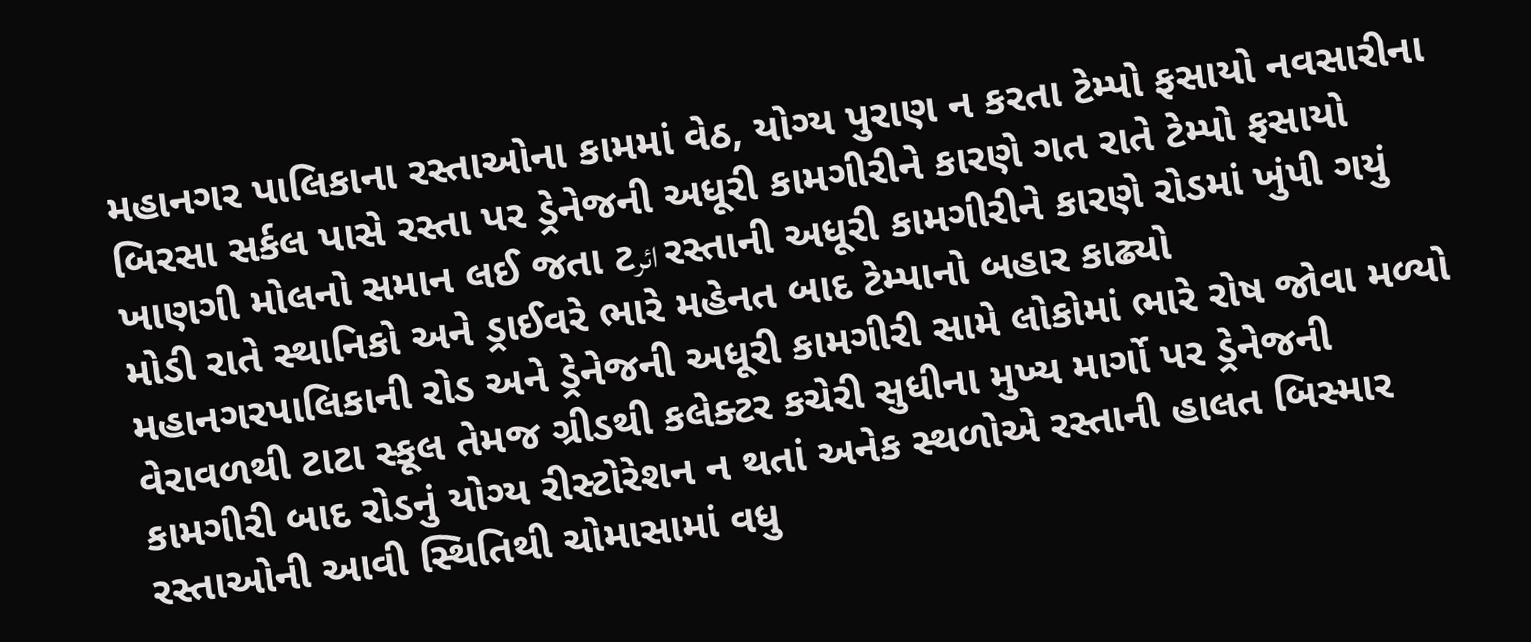મહાનગર પાલિકાના રસ્તાઓના કામમાં વેઠ, યોગ્ય પુરાણ ન કરતા ટેમ્પો ફસાયો નવસારીના બિરસા સર્કલ પાસે રસ્તા પર ડ્રેનેજની અધૂરી કામગીરીને કારણે ગત રાતે ટેમ્પો ફસાયો ખાણગી મોલનો સમાન લઈ જતા ટائر રસ્તાની અધૂરી કામગીરીને કારણે રોડમાં ખુંપી ગયું મોડી રાતે સ્થાનિકો અને ડ્રાઈવરે ભારે મહેનત બાદ ટેમ્પાનો બહાર કાઢ્યો મહાનગરપાલિકાની રોડ અને ડ્રેનેજની અધૂરી કામગીરી સામે લોકોમાં ભારે રોષ જોવા મળ્યો વેરાવળથી ટાટા સ્કૂલ તેમજ ગ્રીડથી કલેક્ટર કચેરી સુધીના મુખ્ય માર્ગો પર ડ્રેનેજની કામગીરી બાદ રોડનું યોગ્ય રીસ્ટોરેશન ન થતાં અનેક સ્થળોએ રસ્તાની હાલત બિસ્માર રસ્તાઓની આવી સ્થિતિથી ચોમાસામાં વધુ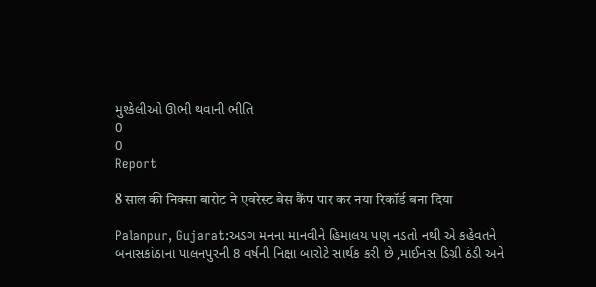મુશ્કેલીઓ ઊભી થવાની ભીતિ
0
0
Report

8 साल की निक्सा बारोट ने एवरेस्ट बेस कैंप पार कर नया रिकॉर्ड बना दिया

Palanpur, Gujarat:અડગ મનના માનવીને હિમાલય પણ નડતો નથી એ કહેવતને બનાસકાંઠાના પાલનપુરની 8 વર્ષની નિક્ષા બારોટે સાર્થક કરી છે ,માઈનસ ડિગ્રી ઠંડી અને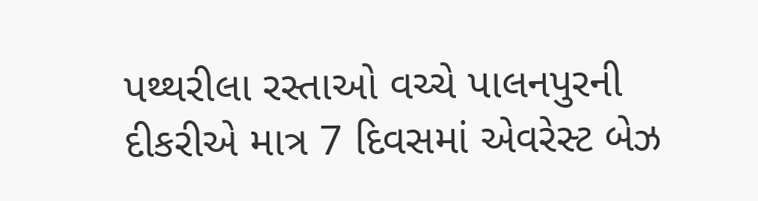પથ્થરીલા રસ્તાઓ વચ્ચે પાલનપુરની દીકરીએ માત્ર 7 દિવસમાં એવરેસ્ટ બેઝ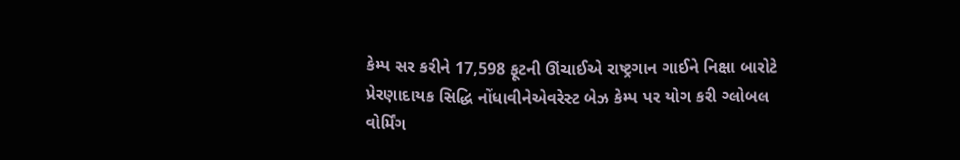કેમ્પ સર કરીને 17,598 ફૂટની ઊંચાઈએ રાષ્ટ્રગાન ગાઈને નિક્ષા બારોટે પ્રેરણાદાયક સિદ્ધિ નોંધાવીનેએવરેસ્ટ બેઝ કેમ્પ પર યોગ કરી ગ્લોબલ વોર્મિંગ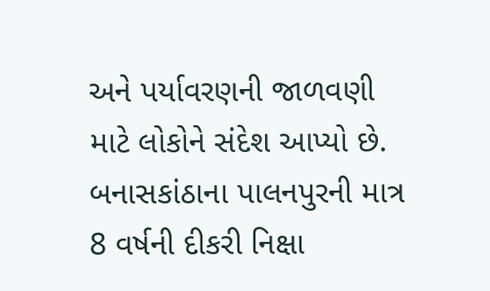અને પર્યાવરણની જાળવણી માટે લોકોને સંદેશ આપ્યો છે. બનાસકાંઠાના પાલનપુરની માત્ર 8 વર્ષની દીકરી નિક્ષા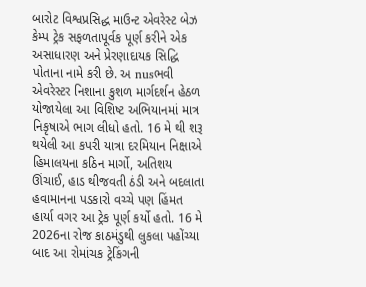બારોટ વિશ્વપ્રસિદ્ધ માઉન્ટ એવરેસ્ટ બેઝ કેમ્પ ટ્રેક સફળતાપૂર્વક પૂર્ણ કરીને એક અસાધારણ અને પ્રેરણાદાયક સિદ્ધિ પોતાના નામે કરી છે. અ nusભવી એવરેસ્ટર નિશાના કુશળ માર્ગદર્શન હેઠળ યોજાયેલા આ વિશિષ્ટ અભિયાનમાં માત્ર નિકૃષાએ ભાગ લીધો હતો. 16 મે થી શરૂ થયેલી આ કપરી યાત્રા દરમિયાન નિક્ષાએ હિમાલયના કઠિન માર્ગો, અતિશય ઊંચાઈ, હાડ થીજવતી ઠંડી અને બદલાતા હવામાનના પડકારો વચ્ચે પણ હિંમત હાર્યા વગર આ ટ્રેક પૂર્ણ કર્યો હતો. 16 મે 2026ના રોજ કાઠમંડુથી લુકલા પહોંચ્યા બાદ આ રોમાંચક ટ્રેકિંગની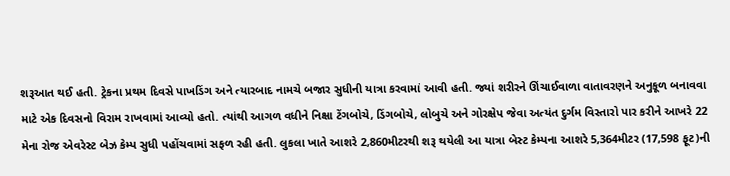શરૂઆત થઈ હતી. ટ્રેકના પ્રથમ દિવસે પાખડિંગ અને ત્યારબાદ નામચે બજાર સુધીની યાત્રા કરવામાં આવી હતી. જ્યાં શરીરને ઊંચાઈવાળા વાતાવરણને અનુકૂળ બનાવવા માટે એક દિવસનો વિરામ રાખવામાં આવ્યો હતો. ત્યાંથી આગળ વધીને નિક્ષા ટેંગબોચે, ડિંગબોચે, લોબુચે અને ગોરક્ષેપ જેવા અત્યંત દુર્ગમ વિસ્તારો પાર કરીને આખરે 22 મેના રોજ એવરેસ્ટ બેઝ કેમ્પ સુધી પહોંચવામાં સફળ રહી હતી. લુકલા ખાતે આશરે 2,860મીટરથી શરૂ થયેલી આ યાત્રા બેસ્ટ કેમ્પના આશરે 5,364મીટર (17,598 ફૂટ)ની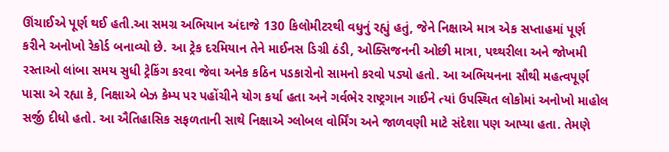ઊંચાઈએ પૂર્ણ થઈ હતી.આ સમગ્ર અભિયાન અંદાજે 130 કિલોમીટરથી વધુનું રહ્યું હતું, જેને નિક્ષાએ માત્ર એક સપ્તાહમાં પૂર્ણ કરીને અનોખો રેકોર્ડ બનાવ્યો છે. આ ટ્રેક દરમિયાન તેને માઈનસ ડિગ્રી ઠંડી, ઓક્સિજનની ઓછી માત્રા, પથ્થરીલા અને જોખમી રસ્તાઓ લાંબા સમય સુધી ટ્રેકિંગ કરવા જેવા અનેક કઠિન પડકારોનો સામનો કરવો પડ્યો હતો. આ અભિયનના સૌથી મહત્વપૂર્ણ પાસા એ રહ્યા કે, નિક્ષાએ બેઝ કેમ્પ પર પહોંચીને યોગ કર્યા હતા અને ગર્વભેર રાષ્ટ્રગાન ગાઈને ત્યાં ઉપસ્થિત લોકોમાં અનોખો માહોલ સર્જી દીધો હતો. આ ઐતિહાસિક સફળતાની સાથે નિક્ષાએ ગ્લોબલ વોર્મિંગ અને જાળવણી માટે સંદેશા પણ આપ્યા હતા. તેમણે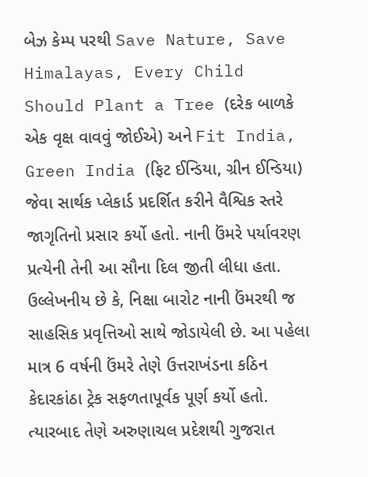બેઝ કેમ્પ પરથી Save Nature, Save Himalayas, Every Child Should Plant a Tree (દરેક બાળકે એક વૃક્ષ વાવવું જોઈએ) અને Fit India, Green India (ફિટ ઈન્ડિયા, ગ્રીન ઈન્ડિયા) જેવા સાર્થક પ્લેકાર્ડ પ્રદર્શિત કરીને વૈશ્વિક સ્તરે જાગૃતિનો પ્રસાર કર્યો હતો. નાની ઉંમરે પર્યાવરણ પ્રત્યેની તેની આ સૌના દિલ જીતી લીધા હતા. ઉલ્લેખનીય છે કે, નિક્ષા બારોટ નાની ઉંમરથી જ સાહસિક પ્રવૃત્તિઓ સાથે જોડાયેલી છે. આ પહેલા માત્ર 6 વર્ષની ઉંમરે તેણે ઉત્તરાખંડના કઠિન કેદારકાંઠા ટ્રેક સફળતાપૂર્વક પૂર્ણ કર્યો હતો. ત્યારબાદ તેણે અરુણાચલ પ્રદેશથી ગુજરાત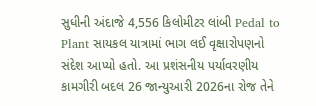સુધીની અંદાજે 4,556 કિલોમીટર લાંબી Pedal to Plant સાયકલ યાત્રામાં ભાગ લઈ વૃક્ષારોપણનો સંદેશ આપ્યો હતો. આ પ્રશંસનીય પર્યાવરણીય કામગીરી બદલ 26 જાન્યુઆરી 2026ના રોજ તેને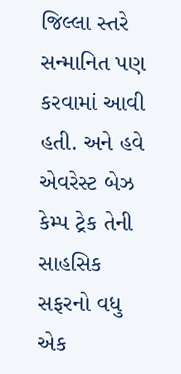જિલ્લા સ્તરે સન્માનિત પણ કરવામાં આવી હતી. અને હવે એવરેસ્ટ બેઝ કેમ્પ ટ્રેક તેની સાહસિક સફરનો વધુ એક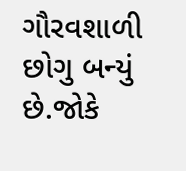ગૌરવશાળી છોગુ બન્યું છે.જોકે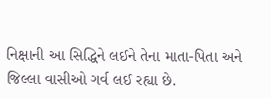નિક્ષાની આ સિદ્ધિને લઈને તેના માતા-પિતા અને જિલ્લા વાસીઓ ગર્વ લઈ રહ્યા છે.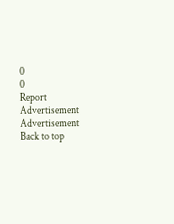0
0
Report
Advertisement
Advertisement
Back to top